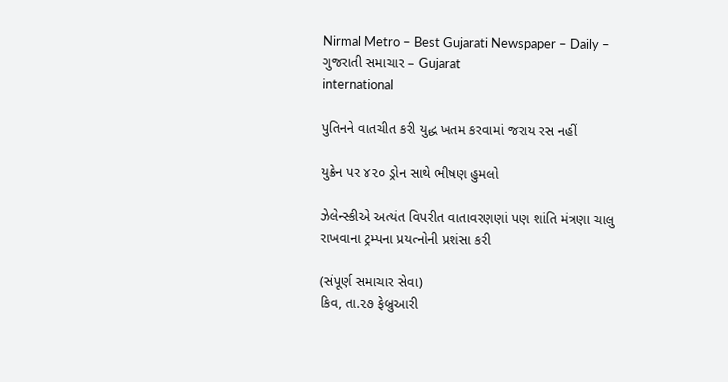Nirmal Metro – Best Gujarati Newspaper – Daily – ગુજરાતી સમાચાર – Gujarat
international

પુતિનને વાતચીત કરી યુદ્ધ ખતમ કરવામાં જરાય રસ નહીં

યુક્રેન પર ૪૨૦ ડ્રોન સાથે ભીષણ હુમલો

ઝેલેન્સ્કીએ અત્યંત વિપરીત વાતાવરણણાં પણ શાંતિ મંત્રણા ચાલુ રાખવાના ટ્રમ્પના પ્રયત્નોની પ્રશંસા કરી

(સંપૂર્ણ સમાચાર સેવા)
કિવ, તા.૨૭ ફેબ્રુઆરી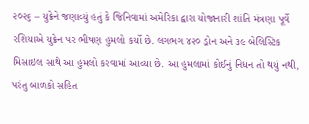૨૦૨૬ – યુક્રેને જણાવ્યું હતું કે જિનિવામાં અમેરિકા દ્વારા યોજાનારી શાંતિ મંત્રણા પૂર્વે રશિયાએ યુક્રેન પર ભીષણ હુમલો કર્યો છે. લગભગ ૪૨૦ ડ્રોન અને ૩૯ બેલિસ્ટિક મિસાઇલ સાથે આ હુમલો કરવામાં આવ્યા છે. આ હુમલામાં કોઈનું નિધન તો થયું નથી, પરંતુ બાળકો સહિત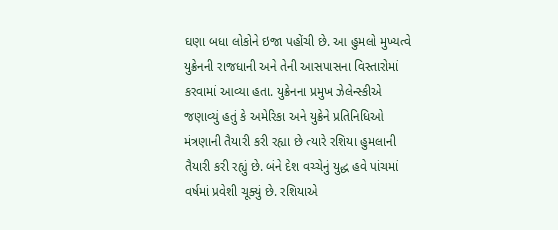ઘણા બધા લોકોને ઇજા પહોંચી છે. આ હુમલો મુખ્યત્વે યુક્રેનની રાજધાની અને તેની આસપાસના વિસ્તારોમાં કરવામાં આવ્યા હતા. યુક્રેનના પ્રમુખ ઝેલેન્સ્કીએ જણાવ્યું હતું કે અમેરિકા અને યુક્રેને પ્રતિનિધિઓ મંત્રણાની તૈયારી કરી રહ્યા છે ત્યારે રશિયા હુમલાની તૈયારી કરી રહ્યું છે. બંને દેશ વચ્ચેનું યુદ્ધ હવે પાંચમાં વર્ષમાં પ્રવેશી ચૂક્યું છે. રશિયાએ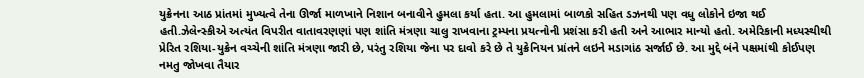યુક્રેનના આઠ પ્રાંતમાં મુખ્યત્વે તેના ઊર્જા માળખાને નિશાન બનાવીને હુમલા કર્યા હતા. આ હુમલામાં બાળકો સહિત ડઝનથી પણ વધુ લોકોને ઇજા થઈ હતી.ઝેલેન્સ્કીએ અત્યંત વિપરીત વાતાવરણણાં પણ શાંતિ મંત્રણા ચાલુ રાખવાના ટ્રમ્પના પ્રયત્નોની પ્રશંસા કરી હતી અને આભાર માન્યો હતો. અમેરિકાની મધ્યસ્થીથી પ્રેરિત રશિયા-યુક્રેન વચ્ચેની શાંતિ મંત્રણા જારી છે, પરંતુ રશિયા જેના પર દાવો કરે છે તે યુક્રેનિયન પ્રાંતને લઇને મડાગાંઠ સર્જાઈ છે. આ મુદ્દે બંને પક્ષમાંથી કોઈપણ નમતુ જોખવા તૈયાર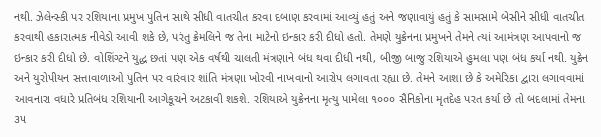નથી. ઝેલેન્સ્કી પર રશિયાના પ્રમુખ પુતિન સાથે સીધી વાતચીત કરવા દબાણ કરવામાં આવ્યું હતું અને જણાવાયું હતું કે સામસામે બેસીને સીધી વાતચીત કરવાથી હકારાત્મક નીવેડો આવી શકે છે, પરંતુ ક્રેમલિને જ તેના માટેનો ઇન્કાર કરી દીધો હતો. તેમણે યુક્રેનના પ્રમુખને તેમને ત્યાં આમંત્રણ આપવાનો જ ઇન્કાર કરી દીધો છે. વોશિંગ્ટને યુદ્ધ છતાં પણ એક વર્ષથી ચાલતી મંત્રણાને બંધ થવા દીધી નથી, બીજી બાજુ રશિયાએ હુમલા પણ બંધ કર્યા નથી. યુક્રેન અને યુરોપીયન સત્તાવાળાઓ પુતિન પર વારંવાર શાંતિ મંત્રણા ખોરવી નાખવાનો આરોપ લગાવતા રહ્યા છે. તેમને આશા છે કે અમેરિકા દ્વારા લગાવવામાં આવનારા વધારે પ્રતિબંધ રશિયાની આગેકૂચને અટકાવી શકશે. રશિયાએ યુક્રેનના મૃત્યુ પામેલા ૧૦૦૦ સૈનિકોના મૃતદેહ પરત કર્યા છે તો બદલામાં તેમના ૩૫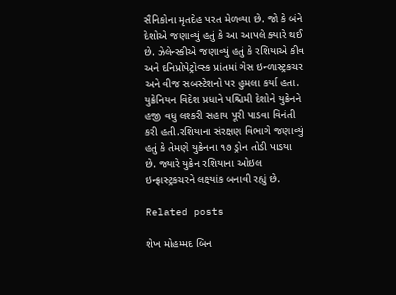સૈનિકોના મૃતદેહ પરત મેળવ્યા છે. જો કે બંને દેશોએ જણાવ્યું હતું કે આ આપલે ક્યારે થઈ છે. ઝેલેન્સ્કીએ જણાવ્યું હતું કે રશિયાએ કીવ અને દનિપ્રોપેટ્રોવ્સ્ક પ્રાંતમાં ગેસ ઇન્ળાસ્ટ્રકચર અને વીજ સબસ્ટેશનો પર હુમલા કર્યા હતા. યુક્રેનિયન વિદેશ પ્રધાને પશ્ચિમી દેશોને યુક્રેનને હજી વધુ લશ્કરી સહાય પૂરી પાડવા વિનંતી કરી હતી.રશિયાના સંરક્ષણ વિભાગે જણાવ્યું હતું કે તેમણે યુક્રેનના ૧૭ ડ્રોન તોડી પાડયા છે. જ્યારે યુક્રેન રશિયાના ઓઇલ ઇન્ફ્રાસ્ટ્રકચરને લક્ષ્યાંક બનાવી રહ્યું છે.

Related posts

શેખ મોહમ્મદ બિન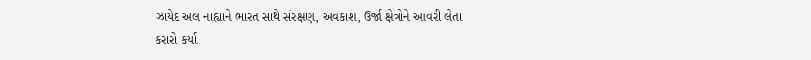ઝાયેદ અલ નાહ્યાને ભારત સાથે સંરક્ષણ, અવકાશ, ઉર્જા ક્ષેત્રોને આવરી લેતા કરારો કર્યા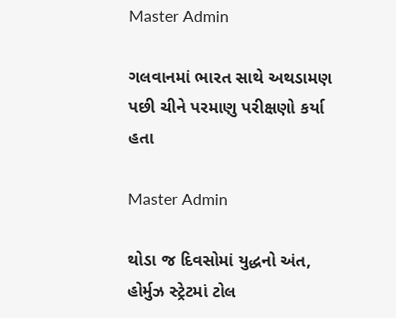Master Admin

ગલવાનમાં ભારત સાથે અથડામણ પછી ચીને પરમાણુ પરીક્ષણો કર્યા હતા

Master Admin

થોડા જ દિવસોમાં યુદ્ધનો અંત, હોર્મુઝ સ્ટ્રેટમાં ટોલ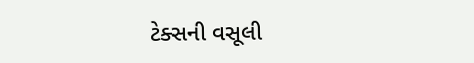ટેક્સની વસૂલી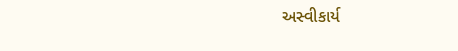અસ્વીકાર્ય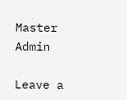Master Admin

Leave a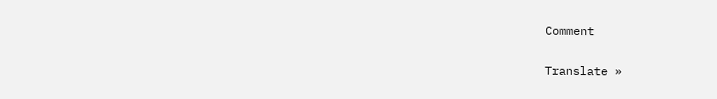Comment

Translate »